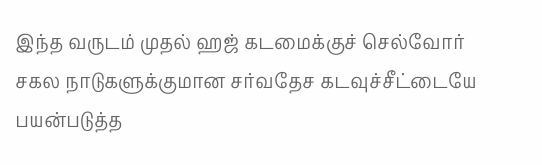இந்த வருடம் முதல் ஹஜ் கடமைக்குச் செல்வோர் சகல நாடுகளுக்குமான சர்வதேச கடவுச்சீட்டையே பயன்படுத்த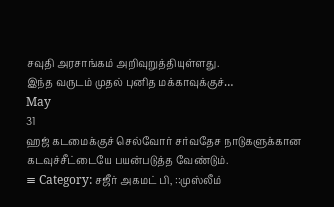சவுதி அரசாங்கம் அறிவுறுத்தியுள்ளது.
இந்த வருடம் முதல் புனித மக்காவுக்குச்…
May
31
ஹஜ் கடமைக்குச் செல்வோர் சர்வதேச நாடுகளுக்கான கடவுச்சீட்டையே பயன்படுத்த வேண்டும்.
≡ Category: சஜீர் அகமட் பி, ::முஸ்லீம்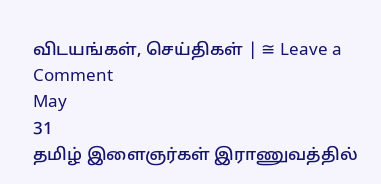விடயங்கள், செய்திகள் | ≅ Leave a Comment
May
31
தமிழ் இளைஞர்கள் இராணுவத்தில்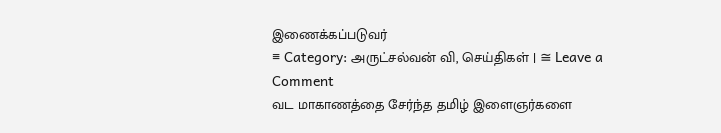இணைக்கப்படுவர்
≡ Category: அருட்சல்வன் வி, செய்திகள் | ≅ Leave a Comment
வட மாகாணத்தை சேர்ந்த தமிழ் இளைஞர்களை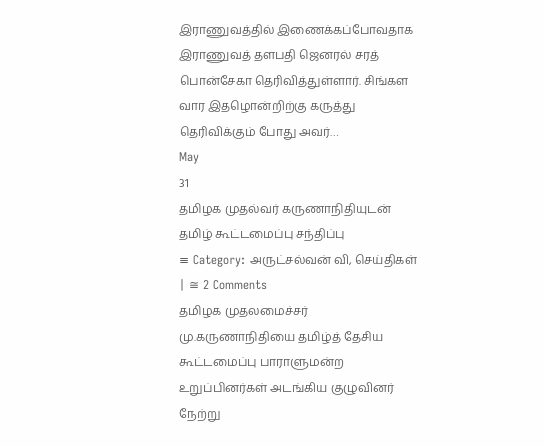இராணுவத்தில் இணைக்கப்போவதாக இராணுவத் தளபதி ஜெனரல் சரத் பொன்சேகா தெரிவித்துள்ளார். சிங்கள வார இதழொன்றிற்கு கருத்து தெரிவிக்கும் போது அவர்…
May
31
தமிழக முதல்வர் கருணாநிதியுடன் தமிழ் கூட்டமைப்பு சந்திப்பு
≡ Category: அருட்சல்வன் வி, செய்திகள் | ≅ 2 Comments
தமிழக முதலமைச்சர் மு.கருணாநிதியை தமிழ்த் தேசிய கூட்டமைப்பு பாராளுமன்ற உறுப்பினர்கள் அடங்கிய குழுவினர் நேற்று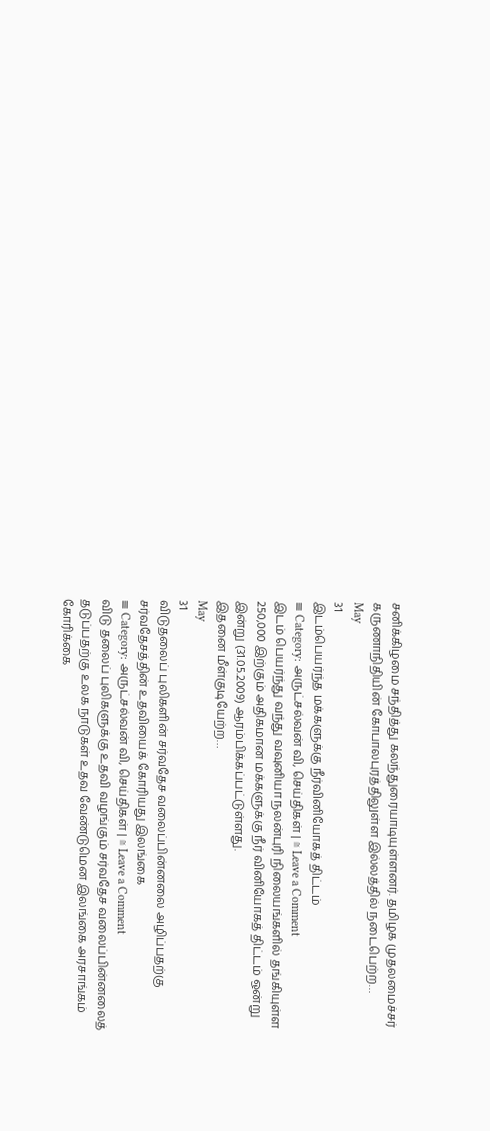சனிக்கிழமை சந்தித்து கலந்துரையாடியுள்ளனர். தமிழக முதலமைச்சர் கருணாநிதியின் கோபாலபுரத்திலுள்ள இல்லத்தில் நடைபெற்ற…
May
31
இடம்பெயர்ந்த மக்களுக்கு நீர்வினியோகத் திட்டம்
≡ Category: அருட்சல்வன் வி, செய்திகள் | ≅ Leave a Comment
இடம் பெயர்ந்து வந்து வவுனியா நலன்புரி நிலையங்களில் தங்கியுள்ள 250,000 இற்கும் அதிகமான மக்களுக்கு நீர் வினியோகத் திட்டம் ஒன்று இன்று (31.05.2009) ஆரம்பிக்கப்பட்டுள்ளது.
இதனை மீள்குடியேற்ற…
May
31
விடுதலைப் புலிகளின் சர்வதேச வலைப்பின்னலை அழிப்பதற்கு சர்வதேசத்தின் உதவியைக் கோரியது இலங்கை
≡ Category: அருட்சல்வன் வி, செய்திகள் | ≅ Leave a Comment
விடு தலைப் புலிகளுக்கு உதவி வழங்கும் சர்வதேச வலைப்பின்னலைத் தடுப்பதற்கு உலக நாடுகள் உதவ வேண்டுமென இலங்கை அரசாங்கம் கோரிக்கை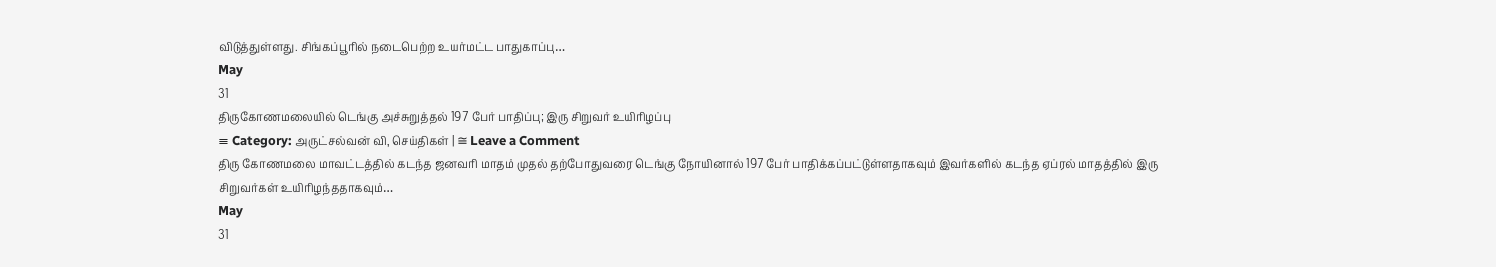விடுத்துள்ளது. சிங்கப்பூரில் நடைபெற்ற உயர்மட்ட பாதுகாப்பு…
May
31
திருகோணமலையில் டெங்கு அச்சுறுத்தல் 197 பேர் பாதிப்பு; இரு சிறுவர் உயிரிழப்பு
≡ Category: அருட்சல்வன் வி, செய்திகள் | ≅ Leave a Comment
திரு கோணமலை மாவட்டத்தில் கடந்த ஜனவரி மாதம் முதல் தற்போதுவரை டெங்கு நோயினால் 197 பேர் பாதிக்கப்பட்டுள்ளதாகவும் இவர்களில் கடந்த ஏப்ரல் மாதத்தில் இரு சிறுவர்கள் உயிரிழந்ததாகவும்…
May
31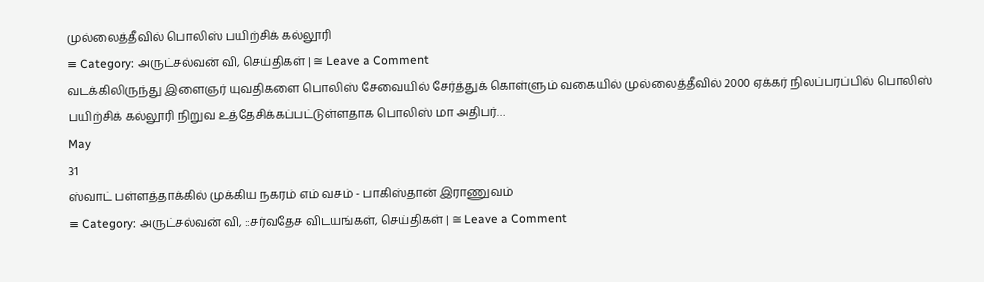முல்லைத்தீவில் பொலிஸ் பயிற்சிக் கல்லூரி
≡ Category: அருட்சல்வன் வி, செய்திகள் | ≅ Leave a Comment
வடக்கிலிருந்து இளைஞர் யுவதிகளை பொலிஸ் சேவையில் சேர்த்துக் கொள்ளும் வகையில் முல்லைத்தீவில் 2000 ஏக்கர் நிலப்பரப்பில் பொலிஸ் பயிற்சிக் கல்லூரி நிறுவ உத்தேசிக்கப்பட்டுள்ளதாக பொலிஸ் மா அதிபர்…
May
31
ஸ்வாட் பள்ளத்தாக்கில் முக்கிய நகரம் எம் வசம் - பாகிஸ்தான் இராணுவம்
≡ Category: அருட்சல்வன் வி, ::சர்வதேச விடயங்கள், செய்திகள் | ≅ Leave a Comment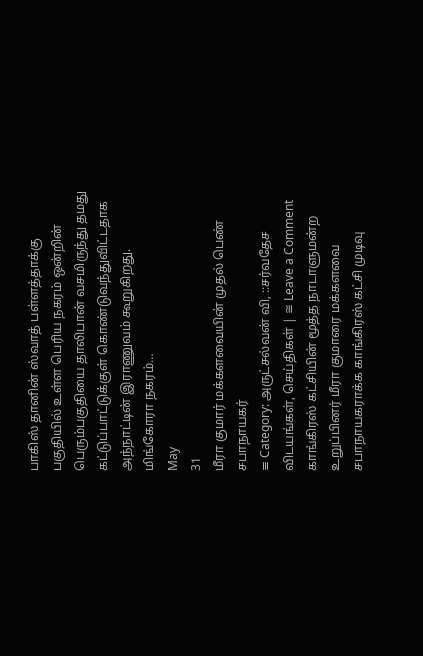பாகிஸ் தானின் ஸ்வாத் பள்ளத்தாக்கு பகுதியில் உள்ள பெரிய நகரம் ஒன்றின் பெரும்பகுதியை தாலிபான் வசமிருந்து தமது கட்டுப்பாட்டுக்குள் கொண்டுவந்துவிட்டதாக அந்நாட்டின் இராணுவம் கூறுகிறது.
மிங்கோரா நகரம்…
May
31
மீரா குமார் மக்களவையின் முதல் பெண் சபாநாயகர்
≡ Category: அருட்சல்வன் வி, ::சர்வதேச விடயங்கள், செய்திகள் | ≅ Leave a Comment
காங்கிரஸ் கட்சியின் மூத்த நாடாளுமன்ற உறுப்பினர் மீரா குமாரை மக்களவை சபாநாயகராக்க காங்கிரஸ் கட்சி முடிவு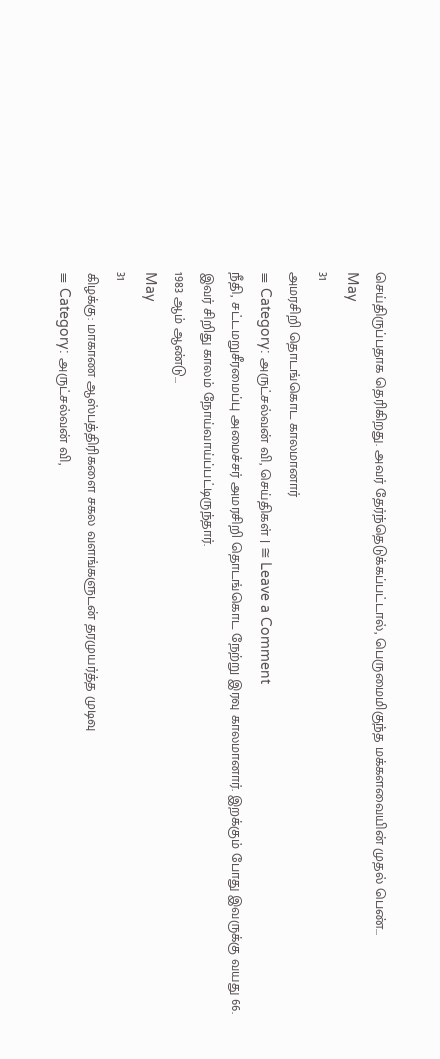செய்திருப்பதாக தெரிகிறது. அவர் தேர்ந்தெடுக்கப்பட்டால், பெருமைமிகுந்த மக்களவையின் முதல் பெண்…
May
31
அமரசிறி தொடங்கொட காலமானார்
≡ Category: அருட்சல்வன் வி, செய்திகள் | ≅ Leave a Comment
நீதி, சட்டமறுசீரமைப்பு அமைச்சர் அமரசிறி தொடங்கொட நேற்று இரவு காலமானார். இறக்கும் போது இவருக்கு வயது 66. இவர் சிறிது காலம் நோய்வாய்ப்பட்டிருந்தார்.
1983 ஆம் ஆண்டு…
May
31
கிழக்கு: மாகாண ஆஸ்பத்திரிகளை சகல வளங்களுடன் தரமுயர்த்த முடிவு
≡ Category: அருட்சல்வன் வி,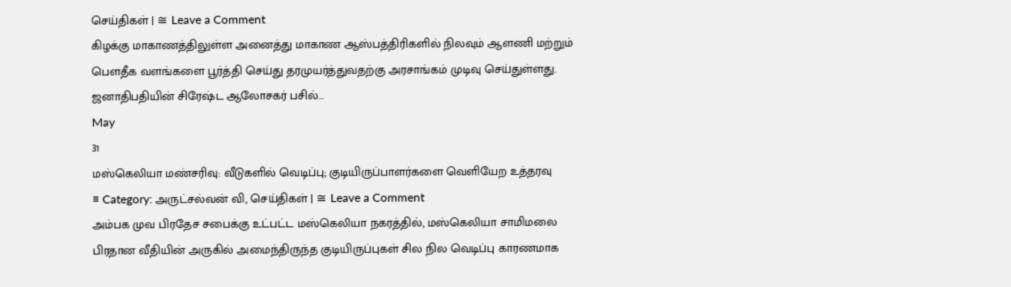செய்திகள் | ≅ Leave a Comment
கிழக்கு மாகாணத்திலுள்ள அனைத்து மாகாண ஆஸ்பத்திரிகளில் நிலவும் ஆளணி மற்றும் பெளதீக வளங்களை பூர்த்தி செய்து தரமுயர்த்துவதற்கு அரசாங்கம் முடிவு செய்துள்ளது. ஜனாதிபதியின் சிரேஷ்ட ஆலோசகர் பசில்…
May
31
மஸ்கெலியா மண்சரிவு: வீடுகளில் வெடிப்பு; குடியிருப்பாளர்களை வெளியேற உத்தரவு
≡ Category: அருட்சல்வன் வி, செய்திகள் | ≅ Leave a Comment
அம்பக முவ பிரதேச சபைக்கு உட்பட்ட மஸ்கெலியா நகரத்தில், மஸ்கெலியா சாமிமலை பிரதான வீதியின் அருகில் அமைந்திருந்த குடியிருப்புகள் சில நில வெடிப்பு காரணமாக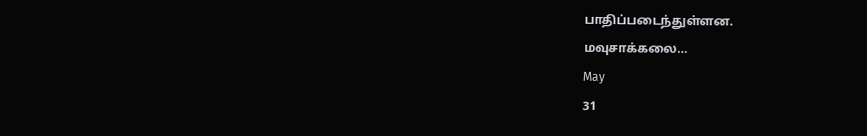பாதிப்படைந்துள்ளன.
மவுசாக்கலை…
May
31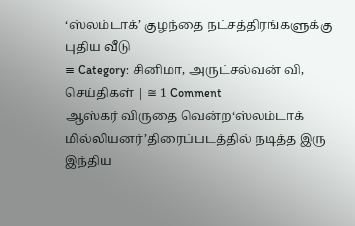‘ஸ்லம்டாக்’ குழந்தை நட்சத்திரங்களுக்கு புதிய வீடு
≡ Category: சினிமா, அருட்சல்வன் வி, செய்திகள் | ≅ 1 Comment
ஆஸ்கர் விருதை வென்ற‘ஸ்லம்டாக் மில்லியனர்’திரைப்படத்தில் நடித்த இரு இந்திய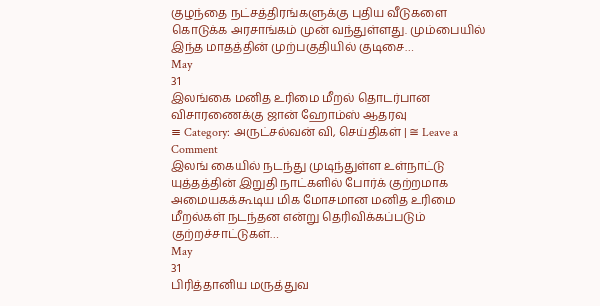குழந்தை நட்சத்திரங்களுக்கு புதிய வீடுகளை கொடுக்க அரசாங்கம் முன் வந்துள்ளது. மும்பையில் இந்த மாதத்தின் முற்பகுதியில் குடிசை…
May
31
இலங்கை மனித உரிமை மீறல் தொடர்பான விசாரணைக்கு ஜான் ஹோம்ஸ் ஆதரவு
≡ Category: அருட்சல்வன் வி, செய்திகள் | ≅ Leave a Comment
இலங் கையில் நடந்து முடிந்துள்ள உள்நாட்டு யுத்தத்தின் இறுதி நாட்களில் போர்க் குற்றமாக அமையகக்கூடிய மிக மோசமான மனித உரிமை மீறல்கள் நடந்தன என்று தெரிவிக்கப்படும் குற்றச்சாட்டுகள்…
May
31
பிரித்தானிய மருத்துவ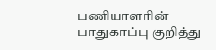பணியாளரின் பாதுகாப்பு குறித்து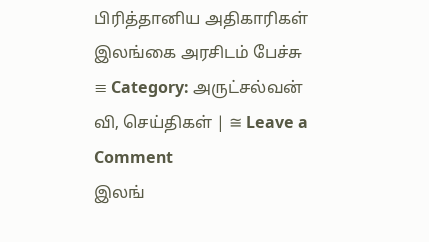பிரித்தானிய அதிகாரிகள் இலங்கை அரசிடம் பேச்சு
≡ Category: அருட்சல்வன் வி, செய்திகள் | ≅ Leave a Comment
இலங்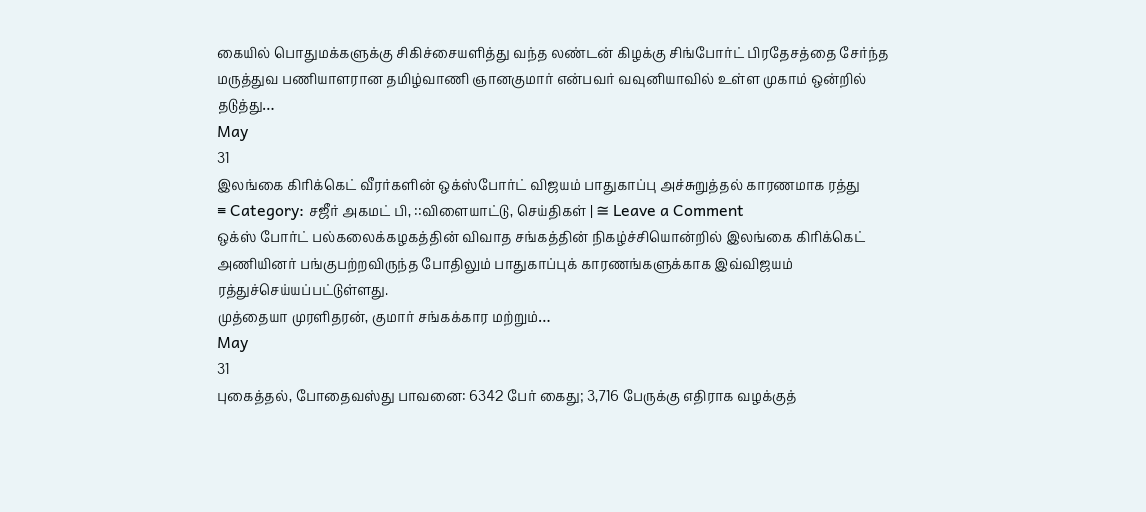கையில் பொதுமக்களுக்கு சிகிச்சையளித்து வந்த லண்டன் கிழக்கு சிங்போர்ட் பிரதேசத்தை சேர்ந்த மருத்துவ பணியாளரான தமிழ்வாணி ஞானகுமார் என்பவர் வவுனியாவில் உள்ள முகாம் ஒன்றில் தடுத்து…
May
31
இலங்கை கிரிக்கெட் வீரர்களின் ஒக்ஸ்போர்ட் விஜயம் பாதுகாப்பு அச்சுறுத்தல் காரணமாக ரத்து
≡ Category: சஜீர் அகமட் பி, ::விளையாட்டு, செய்திகள் | ≅ Leave a Comment
ஒக்ஸ் போர்ட் பல்கலைக்கழகத்தின் விவாத சங்கத்தின் நிகழ்ச்சியொன்றில் இலங்கை கிரிக்கெட் அணியினர் பங்குபற்றவிருந்த போதிலும் பாதுகாப்புக் காரணங்களுக்காக இவ்விஜயம் ரத்துச்செய்யப்பட்டுள்ளது.
முத்தையா முரளிதரன், குமார் சங்கக்கார மற்றும்…
May
31
புகைத்தல், போதைவஸ்து பாவனை: 6342 பேர் கைது; 3,716 பேருக்கு எதிராக வழக்குத்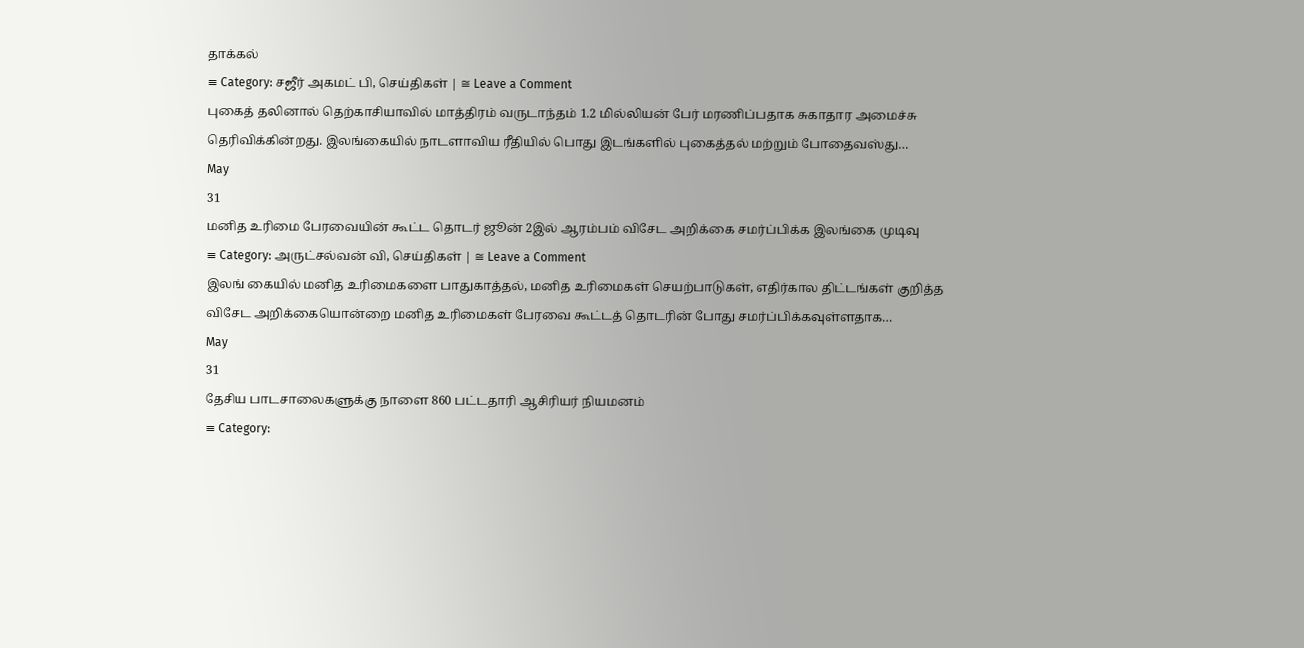தாக்கல்
≡ Category: சஜீர் அகமட் பி, செய்திகள் | ≅ Leave a Comment
புகைத் தலினால் தெற்காசியாவில் மாத்திரம் வருடாந்தம் 1.2 மில்லியன் பேர் மரணிப்பதாக சுகாதார அமைச்சு தெரிவிக்கின்றது. இலங்கையில் நாடளாவிய ரீதியில் பொது இடங்களில் புகைத்தல் மற்றும் போதைவஸ்து…
May
31
மனித உரிமை பேரவையின் கூட்ட தொடர் ஜூன் 2இல் ஆரம்பம் விசேட அறிக்கை சமர்ப்பிக்க இலங்கை முடிவு
≡ Category: அருட்சல்வன் வி, செய்திகள் | ≅ Leave a Comment
இலங் கையில் மனித உரிமைகளை பாதுகாத்தல், மனித உரிமைகள் செயற்பாடுகள், எதிர்கால திட்டங்கள் குறித்த விசேட அறிக்கையொன்றை மனித உரிமைகள் பேரவை கூட்டத் தொடரின் போது சமர்ப்பிக்கவுள்ளதாக…
May
31
தேசிய பாடசாலைகளுக்கு நாளை 860 பட்டதாரி ஆசிரியர் நியமனம்
≡ Category: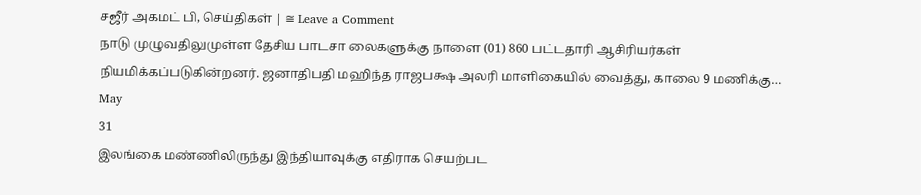சஜீர் அகமட் பி, செய்திகள் | ≅ Leave a Comment
நாடு முழுவதிலுமுள்ள தேசிய பாடசா லைகளுக்கு நாளை (01) 860 பட்டதாரி ஆசிரியர்கள் நியமிக்கப்படுகின்றனர். ஜனாதிபதி மஹிந்த ராஜபக்ஷ அலரி மாளிகையில் வைத்து, காலை 9 மணிக்கு…
May
31
இலங்கை மண்ணிலிருந்து இந்தியாவுக்கு எதிராக செயற்பட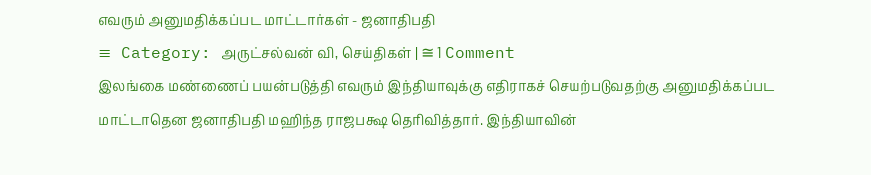எவரும் அனுமதிக்கப்பட மாட்டார்கள் - ஜனாதிபதி
≡ Category: அருட்சல்வன் வி, செய்திகள் | ≅ 1 Comment
இலங்கை மண்ணைப் பயன்படுத்தி எவரும் இந்தியாவுக்கு எதிராகச் செயற்படுவதற்கு அனுமதிக்கப்பட மாட்டாதென ஜனாதிபதி மஹிந்த ராஜபக்ஷ தெரிவித்தார். இந்தியாவின்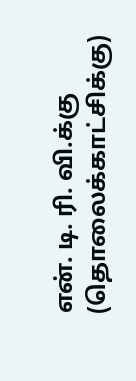என். டி. ரி. வி.க்கு (தொலைக்காட்சிக்கு)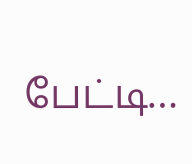பேட்டி…